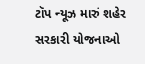ટૉપ ન્યૂઝ મારું શહેર સરકારી યોજનાઓ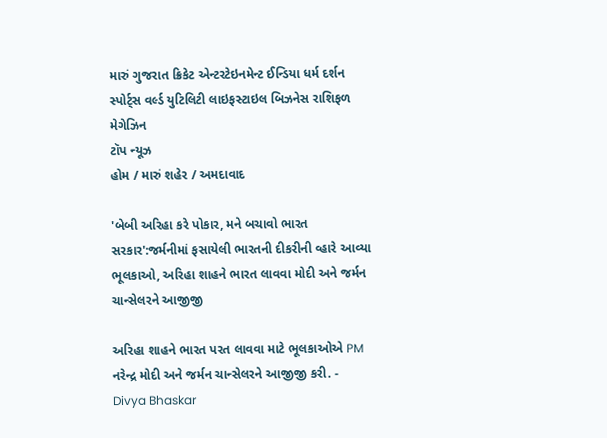મારું ગુજરાત ક્રિકેટ એન્ટરટેઇનમેન્ટ ઈન્ડિયા ધર્મ દર્શન સ્પોર્ટ્સ વર્લ્ડ યુટિલિટી લાઇફસ્ટાઇલ બિઝનેસ રાશિફળ મેગેઝિન
ટૉપ ન્યૂઝ
હોમ / મારું શહેર / અમદાવાદ

'બેબી અરિહા કરે પોકાર, મને બચાવો ભારત સરકાર':જર્મનીમાં ફસાયેલી ભારતની દીકરીની વ્હારે આવ્યા ભૂલકાઓ, અરિહા શાહને ભારત લાવવા મોદી અને જર્મન ચાન્સેલરને આજીજી

અરિહા શાહને ભારત પરત લાવવા માટે ભૂલકાઓએ PM નરેન્દ્ર મોદી અને જર્મન ચાન્સેલરને આજીજી કરી. - Divya Bhaskar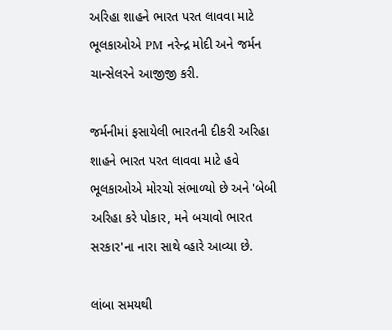અરિહા શાહને ભારત પરત લાવવા માટે ભૂલકાઓએ PM નરેન્દ્ર મોદી અને જર્મન ચાન્સેલરને આજીજી કરી.

જર્મનીમાં ફસાયેલી ભારતની દીકરી અરિહા શાહને ભારત પરત લાવવા માટે હવે ભૂલકાઓએ મોરચો સંભાળ્યો છે અને 'બેબી અરિહા કરે પોકાર, મને બચાવો ભારત સરકાર'ના નારા સાથે વ્હારે આવ્યા છે.

લાંબા સમયથી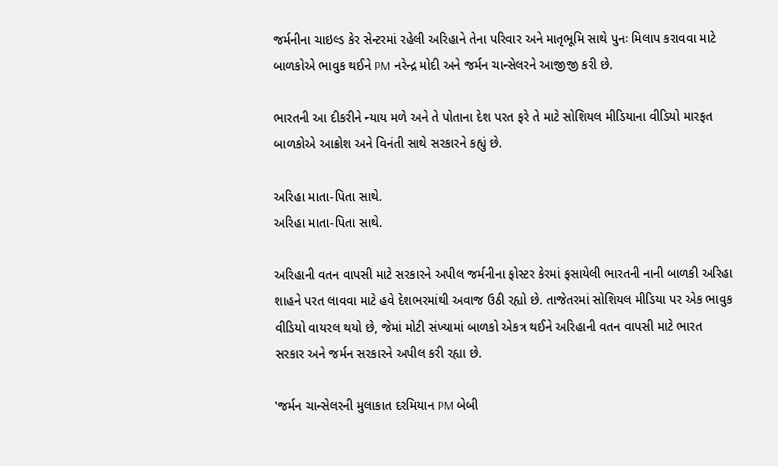જર્મનીના ચાઇલ્ડ કેર સેન્ટરમાં રહેલી અરિહાને તેના પરિવાર અને માતૃભૂમિ સાથે પુનઃ મિલાપ કરાવવા માટે બાળકોએ ભાવુક થઈને PM નરેન્દ્ર મોદી અને જર્મન ચાન્સેલરને આજીજી કરી છે.

ભારતની આ દીકરીને ન્યાય મળે અને તે પોતાના દેશ પરત ફરે તે માટે સોશિયલ મીડિયાના વીડિયો મારફત બાળકોએ આક્રોશ અને વિનંતી સાથે સરકારને કહ્યું છે.

અરિહા માતા-પિતા સાથે.
અરિહા માતા-પિતા સાથે.

અરિહાની વતન વાપસી માટે સરકારને અપીલ જર્મનીના ફોસ્ટર કેરમાં ફસાયેલી ભારતની નાની બાળકી અરિહા શાહને પરત લાવવા માટે હવે દેશભરમાંથી અવાજ ઉઠી રહ્યો છે. તાજેતરમાં સોશિયલ મીડિયા પર એક ભાવુક વીડિયો વાયરલ થયો છે, જેમાં મોટી સંખ્યામાં બાળકો એકત્ર થઈને અરિહાની વતન વાપસી માટે ભારત સરકાર અને જર્મન સરકારને અપીલ કરી રહ્યા છે.

'જર્મન ચાન્સેલરની મુલાકાત દરમિયાન PM બેબી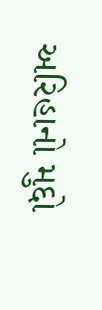અરિહાનો મુદ્દો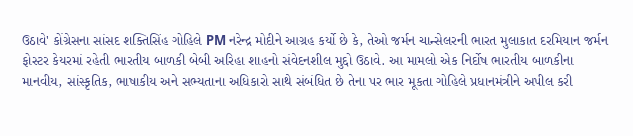ઉઠાવે' કોંગ્રેસના સાંસદ શક્તિસિંહ ગોહિલે PM નરેન્દ્ર મોદીને આગ્રહ કર્યો છે કે, તેઓ જર્મન ચાન્સેલરની ભારત મુલાકાત દરમિયાન જર્મન ફોસ્ટર કેયરમાં રહેતી ભારતીય બાળકી બેબી અરિહા શાહનો સંવેદનશીલ મુદ્દો ઉઠાવે. આ મામલો એક નિર્દોષ ભારતીય બાળકીના માનવીય, સાંસ્કૃતિક, ભાષાકીય અને સભ્યતાના અધિકારો સાથે સંબંધિત છે તેના પર ભાર મૂકતા ગોહિલે પ્રધાનમંત્રીને અપીલ કરી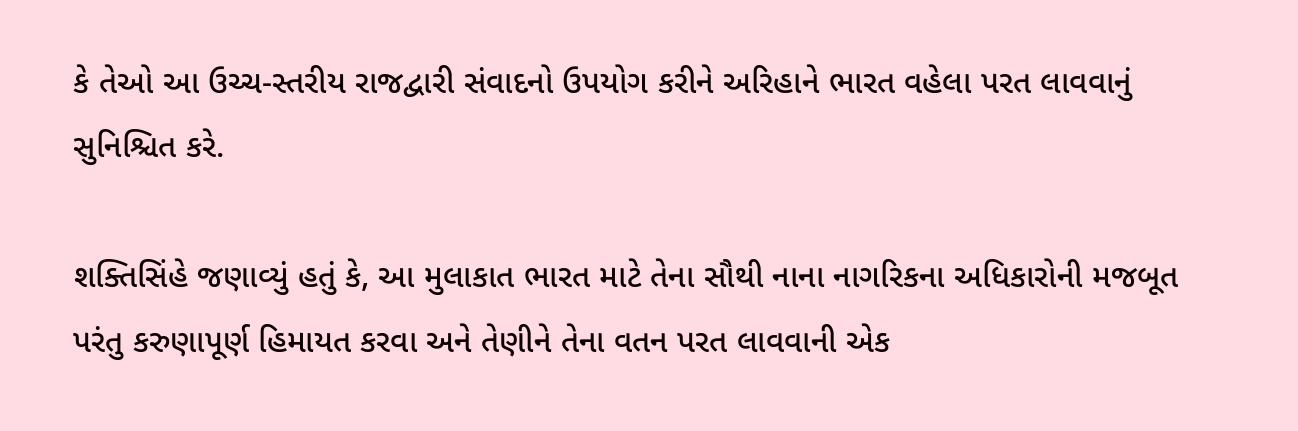કે તેઓ આ ઉચ્ચ-સ્તરીય રાજદ્વારી સંવાદનો ઉપયોગ કરીને અરિહાને ભારત વહેલા પરત લાવવાનું સુનિશ્ચિત કરે.

શક્તિસિંહે જણાવ્યું હતું કે, આ મુલાકાત ભારત માટે તેના સૌથી નાના નાગરિકના અધિકારોની મજબૂત પરંતુ કરુણાપૂર્ણ હિમાયત કરવા અને તેણીને તેના વતન પરત લાવવાની એક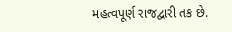મહત્વપૂર્ણ રાજદ્વારી તક છે.